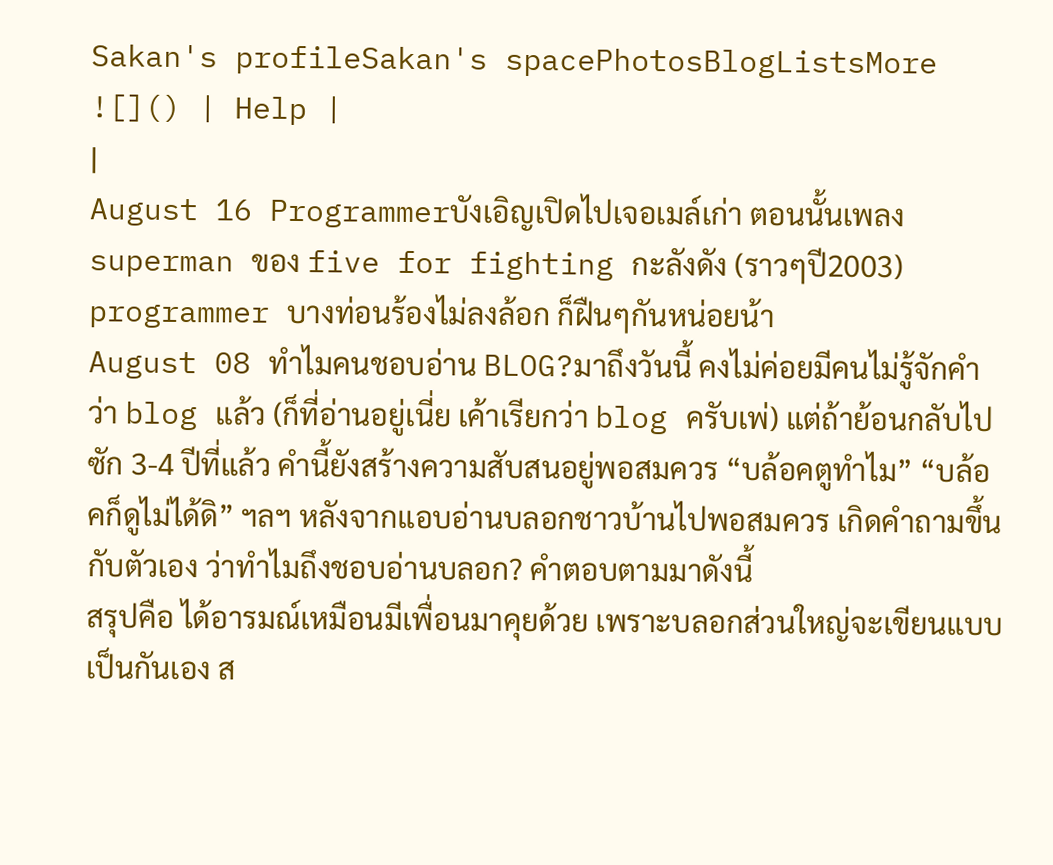Sakan's profileSakan's spacePhotosBlogListsMore ![]() | Help |
|
August 16 Programmerบังเอิญเปิดไปเจอเมล์เก่า ตอนนั้นเพลง superman ของ five for fighting กะลังดัง (ราวๆปี2003) programmer บางท่อนร้องไม่ลงล้อก ก็ฝืนๆกันหน่อยน้า
August 08 ทำไมคนชอบอ่าน BLOG?มาถึงวันนี้ คงไม่ค่อยมีคนไม่รู้จักคำว่า blog แล้ว (ก็ที่อ่านอยู่เนี่ย เค้าเรียกว่า blog ครับเพ่) แต่ถ้าย้อนกลับไปซัก 3-4 ปีที่แล้ว คำนี้ยังสร้างความสับสนอยู่พอสมควร “บล้อคตูทำไม” “บล้อคก็ดูไม่ได้ดิ” ฯลฯ หลังจากแอบอ่านบลอกชาวบ้านไปพอสมควร เกิดคำถามขึ้นกับตัวเอง ว่าทำไมถึงชอบอ่านบลอก? คำตอบตามมาดังนี้
สรุปคือ ได้อารมณ์เหมือนมีเพื่อนมาคุยด้วย เพราะบลอกส่วนใหญ่จะเขียนแบบเป็นกันเอง ส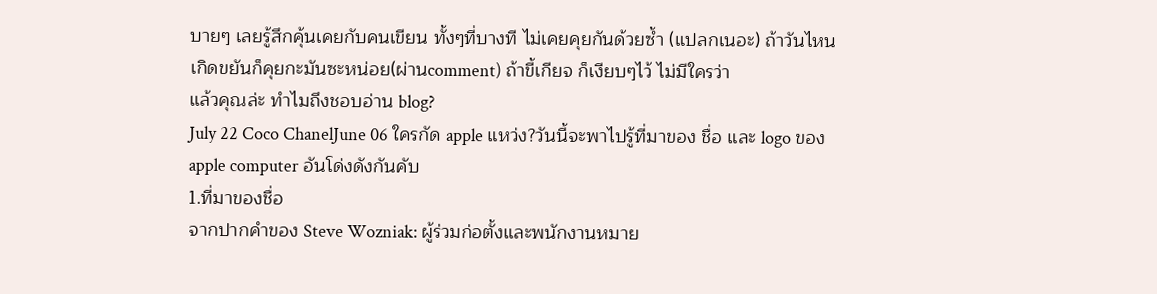บายๆ เลยรู้สึกคุ้นเคยกับคนเขียน ทั้งๆที่บางที ไม่เคยคุยกันด้วยซ้ำ (แปลกเนอะ) ถ้าวันไหนเกิดขยันก็คุยกะมันซะหน่อย(ผ่านcomment) ถ้าขี้เกียจ ก็เงียบๆไว้ ไม่มีใครว่า
แล้วคุณล่ะ ทำไมถึงชอบอ่าน blog?
July 22 Coco ChanelJune 06 ใครกัด apple แหว่ง?วันนี้จะพาไปรู้ที่มาของ ชื่อ และ logo ของ apple computer อันโด่งดังกันคับ
1.ที่มาของชื่อ
จากปากคำของ Steve Wozniak: ผู้ร่วมก่อตั้งและพนักงานหมาย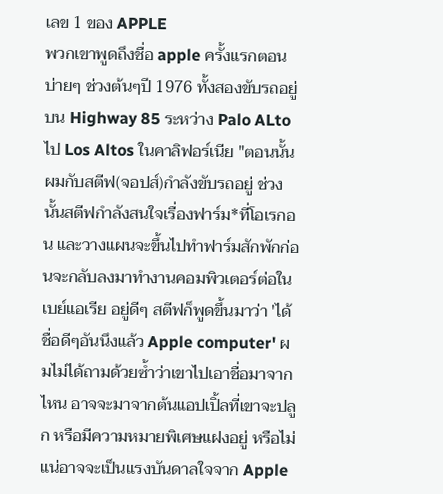เลข 1 ของ APPLE
พวกเขาพูดถึงชื่อ apple ครั้งแรกตอนบ่ายๆ ช่วงต้นๆปี 1976 ทั้งสองขับรถอยู่บน Highway 85 ระหว่าง Palo ALto ไป Los Altos ในคาลิฟอร์เนีย "ตอนนั้นผมกับสตีฟ(จอปส์)กำลังขับรถอยู่ ช่วงนั้นสตีฟกำลังสนใจเรื่องฟาร์ม*ที่โอเรกอน และวางแผนจะขึ้นไปทำฟาร์มสักพักก่อนจะกลับลงมาทำงานคอมพิวเตอร์ต่อในเบย์แอเรีย อยู่ดีๆ สตีฟก็พูดขึ้นมาว่า 'ได้ชื่อดีๆอันนึงแล้ว Apple computer' ผมไม่ได้ถามด้วยซ้ำว่าเขาไปเอาชื่อมาจากไหน อาจจะมาจากต้นแอปเปิ้ลที่เขาจะปลูก หรือมีความหมายพิเศษแฝงอยู่ หรือไม่แน่อาจจะเป็นแรงบันดาลใจจาก Apple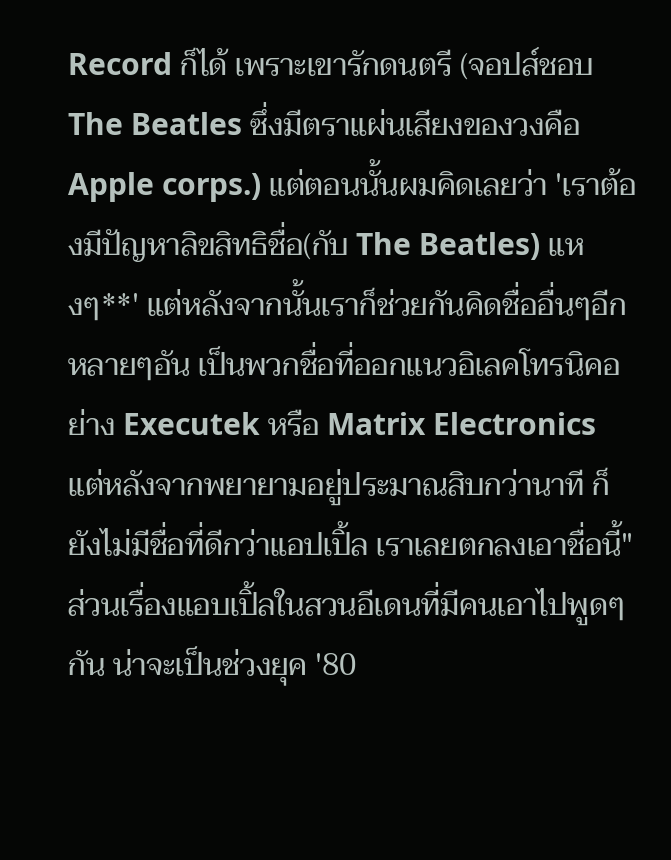Record ก็ได้ เพราะเขารักดนตรี (จอปส์ชอบ The Beatles ซึ่งมีตราแผ่นเสียงของวงคือ Apple corps.) แต่ตอนนั้นผมคิดเลยว่า 'เราต้องมีปัญหาลิขสิทธิชื่อ(กับ The Beatles) แหงๆ**' แต่หลังจากนั้นเราก็ช่วยกันคิดชื่ออื่นๆอีกหลายๆอัน เป็นพวกชื่อที่ออกแนวอิเลคโทรนิคอย่าง Executek หรือ Matrix Electronics แต่หลังจากพยายามอยู่ประมาณสิบกว่านาที ก็ยังไม่มีชื่อที่ดีกว่าแอปเปิ้ล เราเลยตกลงเอาชื่อนี้" ส่วนเรื่องแอบเปิ้ลในสวนอีเดนที่มีคนเอาไปพูดๆกัน น่าจะเป็นช่วงยุค '80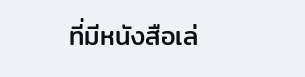ที่มีหนังสือเล่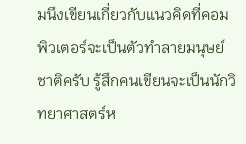มนึงเขียนเกี่ยวกับแนวคิดที่คอมพิวเตอร์จะเป็นตัวทำลายมนุษย์ชาติครับ รู้สึกคนเขียนจะเป็นนักวิทยาศาสตร์ห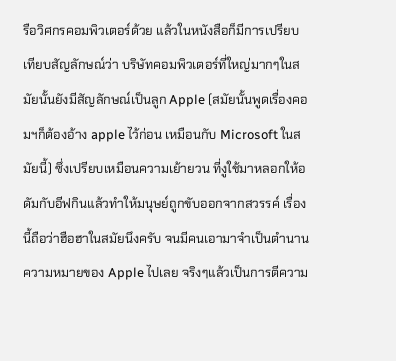รือวิศกรคอมพิวเตอร์ด้วย แล้วในหนังสือก็มีการเปรียบเทียบสัญลักษณ์ว่า บริษัทคอมพิวเตอร์ที่ใหญ่มากๆในสมัยนั้นยังมีสัญลักษณ์เป็นลูก Apple (สมัยนั้นพูดเรื่องคอมฯก็ต้องอ้าง apple ไว้ก่อน เหมือนกับ Microsoft ในสมัยนี้) ซึ่งเปรียบเหมือนความเย้ายวน ที่งูใช้มาหลอกให้อดัมกับอีฟกินแล้วทำให้มนุษย์ถูกขับออกจากสวรรค์ เรื่องนี้ถือว่าฮือฮาในสมัยนึงครับ จนมีคนเอามาจำเป็นตำนานความหมายของ Apple ไปเลย จริงๆแล้วเป็นการตีความ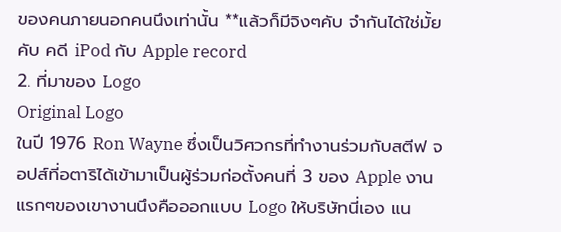ของคนภายนอกคนนึงเท่านั้น **แล้วก็มีจิงๆคับ จำกันได้ใช่มั้ยคับ คดี iPod กับ Apple record
2. ที่มาของ Logo
Original Logo
ในปี 1976 Ron Wayne ซึ่งเป็นวิศวกรที่ทำงานร่วมกับสตีฟ จอปส์ที่อตาริได้เข้ามาเป็นผู้ร่วมก่อตั้งคนที่ 3 ของ Apple งานแรกๆของเขางานนึงคือออกแบบ Logo ให้บริษัทนี่เอง แน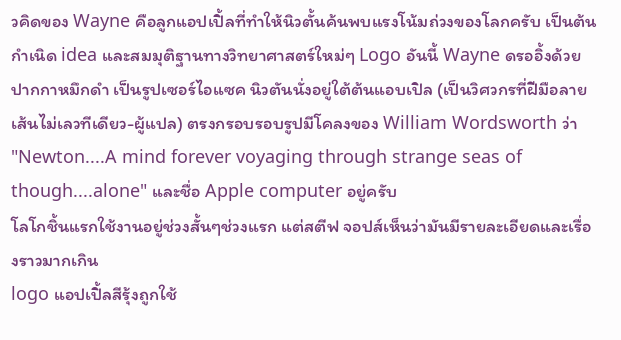วคิดของ Wayne คือลูกแอปเปิ้ลที่ทำให้นิวตั้นค้นพบแรงโน้มถ่วงของโลกครับ เป็นต้นกำเนิด idea และสมมุติฐานทางวิทยาศาสตร์ใหม่ๆ Logo อันนี้ Wayne ดรออิ้งด้วยปากกาหมึกดำ เป็นรูปเซอร์ไอแซค นิวตันนั่งอยู่ใต้ต้นแอบเปิล (เป็นวิศวกรที่ฝีมือลายเส้นไม่เลวทีเดียว-ผู้แปล) ตรงกรอบรอบรูปมีโคลงของ William Wordsworth ว่า "Newton....A mind forever voyaging through strange seas of though....alone" และชื่อ Apple computer อยู่ครับ
โลโกชิ้นแรกใช้งานอยู่ช่วงสั้นๆช่วงแรก แต่สตีฟ จอปส์เห็นว่ามันมีรายละเอียดและเรื่องราวมากเกิน
logo แอปเปิ้ลสีรุ้งถูกใช้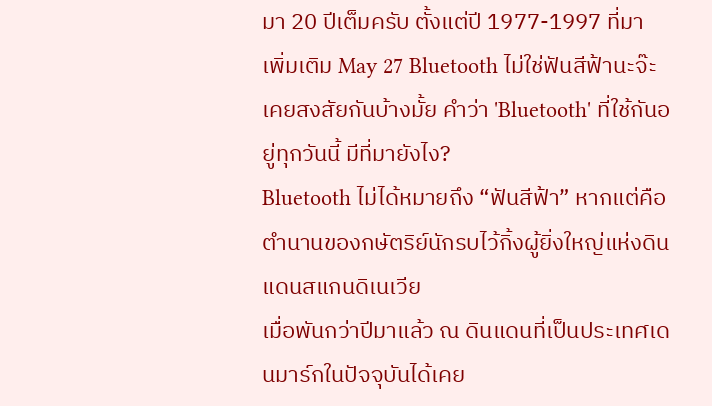มา 20 ปีเต็มครับ ตั้งแต่ปี 1977-1997 ที่มา เพิ่มเติม May 27 Bluetooth ไม่ใช่ฟันสีฟ้านะจ๊ะเคยสงสัยกันบ้างมั้ย คำว่า 'Bluetooth' ที่ใช้กันอยู่ทุกวันนี้ มีที่มายังไง?
Bluetooth ไม่ได้หมายถึง “ฟันสีฟ้า” หากแต่คือตำนานของกษัตริย์นักรบไว้กิ้งผู้ยิ่งใหญ่แห่งดินแดนสแกนดิเนเวีย
เมื่อพันกว่าปีมาแล้ว ณ ดินแดนที่เป็นประเทศเดนมาร์กในปัจจุบันได้เคย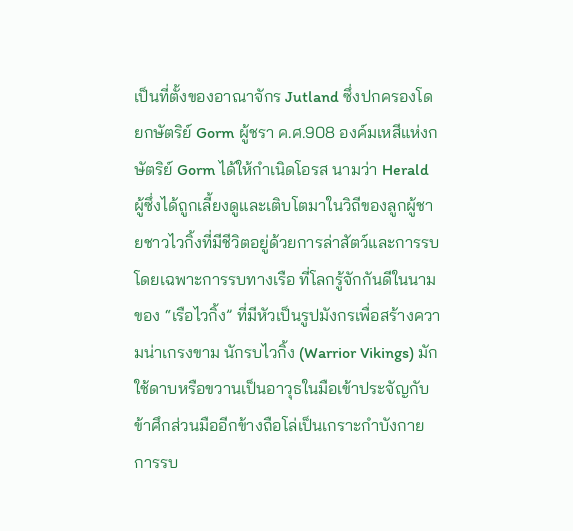เป็นที่ตั้งของอาณาจักร Jutland ซึ่งปกครองโดยกษัตริย์ Gorm ผู้ชรา ค.ศ.908 องค์มเหสีแห่งกษัตริย์ Gorm ได้ให้กำเนิดโอรส นามว่า Herald ผู้ซึ่งได้ถูกเลี้ยงดูและเติบโตมาในวิถีของลูกผู้ชายชาวไวกิ้งที่มีชีวิตอยู่ด้วยการล่าสัตว์และการรบโดยเฉพาะการรบทางเรือ ที่โลกรู้จักกันดีในนามของ “เรือไวกิ้ง” ที่มีหัวเป็นรูปมังกรเพื่อสร้างความน่าเกรงขาม นักรบไวกิ้ง (Warrior Vikings) มักใช้ดาบหรือขวานเป็นอาวุธในมือเข้าประจัญกับข้าศึกส่วนมืออีกข้างถือโล่เป็นเกราะกำบังกาย การรบ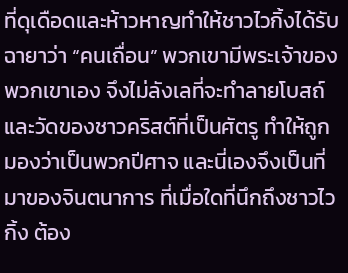ที่ดุเดือดและห้าวหาญทำให้ชาวไวกิ้งได้รับฉายาว่า “คนเถื่อน” พวกเขามีพระเจ้าของพวกเขาเอง จึงไม่ลังเลที่จะทำลายโบสถ์และวัดของชาวคริสต์ที่เป็นศัตรู ทำให้ถูกมองว่าเป็นพวกปีศาจ และนี่เองจึงเป็นที่มาของจินตนาการ ที่เมื่อใดที่นึกถึงชาวไวกิ้ง ต้อง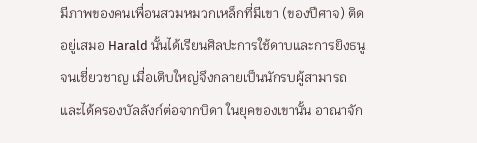มีภาพของคนเพื่อนสวมหมวกเหล็กที่มีเขา (ของปีศาจ) ติดอยู่เสมอ Harald นั้นได้เรียนศิลปะการใช้ดาบและการยิงธนูจนเชี่ยวชาญ เมื่อเติบใหญ่จึงกลายเป็นนักรบผู้สามารถ และได้ครองบัลลังก์ต่อจากบิดา ในยุคของเขานั้น อาณาจัก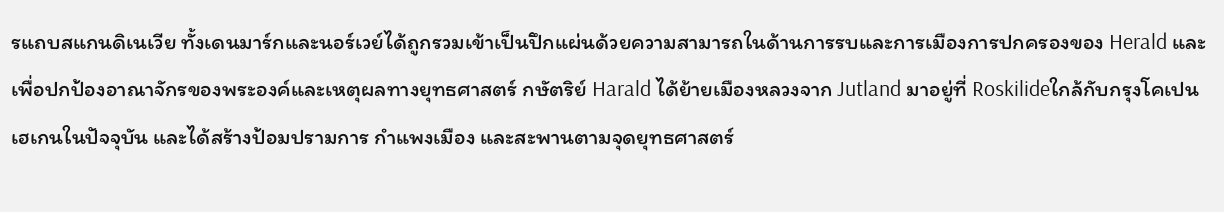รแถบสแกนดิเนเวีย ทั้งเดนมาร์กและนอร์เวย์ได้ถูกรวมเข้าเป็นปึกแผ่นด้วยความสามารถในด้านการรบและการเมืองการปกครองของ Herald และเพื่อปกป้องอาณาจักรของพระองค์และเหตุผลทางยุทธศาสตร์ กษัตริย์ Harald ได้ย้ายเมืองหลวงจาก Jutland มาอยู่ที่ Roskilideใกล้กับกรุงโคเปนเฮเกนในปัจจุบัน และได้สร้างป้อมปรามการ กำแพงเมือง และสะพานตามจุดยุทธศาสตร์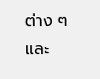ต่าง ๆ และ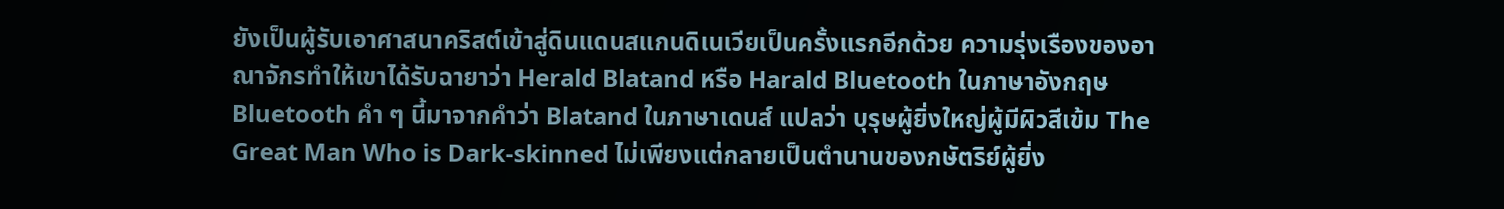ยังเป็นผู้รับเอาศาสนาคริสต์เข้าสู่ดินแดนสแกนดิเนเวียเป็นครั้งแรกอีกด้วย ความรุ่งเรืองของอาณาจักรทำให้เขาได้รับฉายาว่า Herald Blatand หรือ Harald Bluetooth ในภาษาอังกฤษ Bluetooth คำ ๆ นี้มาจากคำว่า Blatand ในภาษาเดนส์ แปลว่า บุรุษผู้ยิ่งใหญ่ผู้มีผิวสีเข้ม The Great Man Who is Dark-skinned ไม่เพียงแต่กลายเป็นตำนานของกษัตริย์ผู้ยิ่ง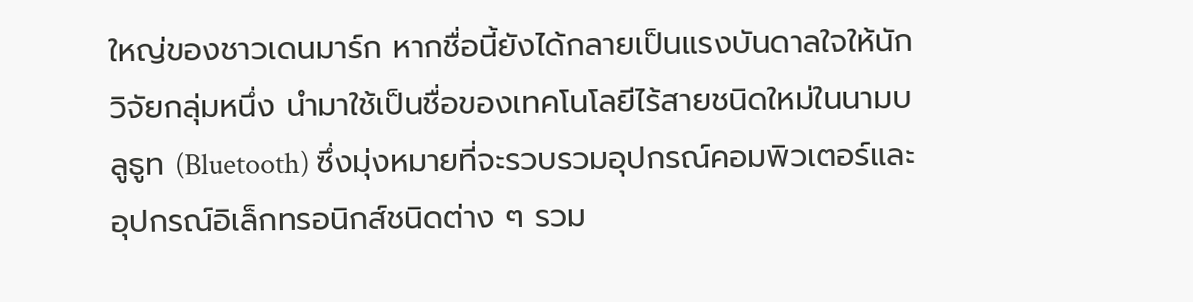ใหญ่ของชาวเดนมาร์ก หากชื่อนี้ยังได้กลายเป็นแรงบันดาลใจให้นักวิจัยกลุ่มหนึ่ง นำมาใช้เป็นชื่อของเทคโนโลยีไร้สายชนิดใหม่ในนามบลูธูท (Bluetooth) ซึ่งมุ่งหมายที่จะรวบรวมอุปกรณ์คอมพิวเตอร์และอุปกรณ์อิเล็กทรอนิกส์ชนิดต่าง ๆ รวม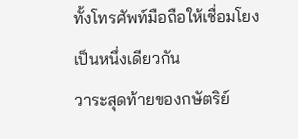ทั้งโทรศัพท์มือถือให้เชื่อมโยงเป็นหนึ่งเดียวกัน
วาระสุดท้ายของกษัตริย์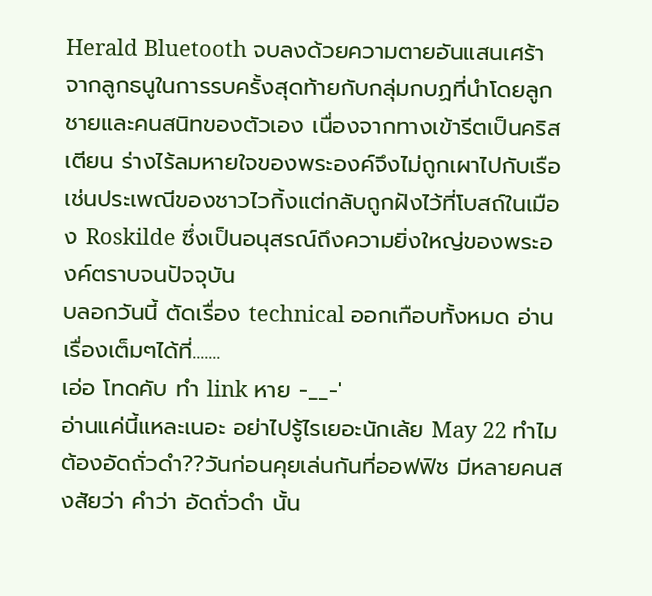Herald Bluetooth จบลงด้วยความตายอันแสนเศร้าจากลูกธนูในการรบครั้งสุดท้ายกับกลุ่มกบฏที่นำโดยลูกชายและคนสนิทของตัวเอง เนื่องจากทางเข้ารีตเป็นคริสเตียน ร่างไร้ลมหายใจของพระองค์จึงไม่ถูกเผาไปกับเรือเช่นประเพณีของชาวไวกิ้งแต่กลับถูกฝังไว้ที่โบสถ์ในเมือง Roskilde ซึ่งเป็นอนุสรณ์ถึงความยิ่งใหญ่ของพระองค์ตราบจนปัจจุบัน
บลอกวันนี้ ตัดเรื่อง technical ออกเกือบทั้งหมด อ่านเรื่องเต็มๆได้ที่.......
เอ่อ โทดคับ ทำ link หาย -__-'
อ่านแค่นี้แหละเนอะ อย่าไปรู้ไรเยอะนักเล้ย May 22 ทำไมต้องอัดถั่วดำ??วันก่อนคุยเล่นกันที่ออฟฟิช มีหลายคนสงสัยว่า คำว่า อัดถั่วดำ นั้น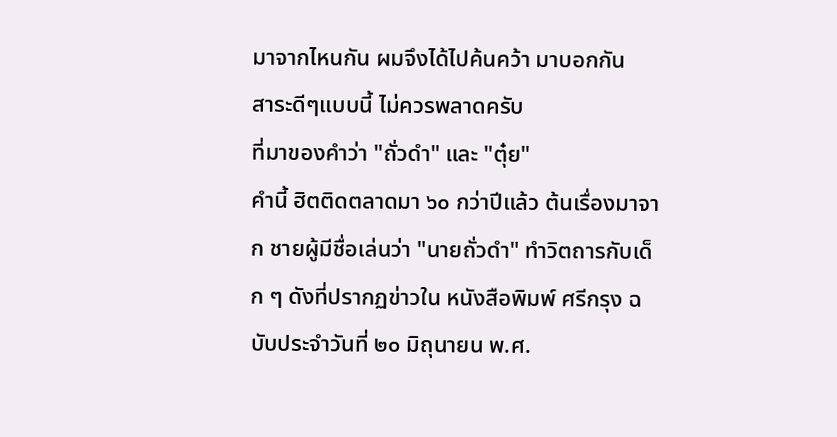มาจากไหนกัน ผมจึงได้ไปค้นคว้า มาบอกกัน
สาระดีๆแบบนี้ ไม่ควรพลาดครับ
ที่มาของคำว่า "ถั่วดำ" และ "ตุ๋ย"
คำนี้ ฮิตติดตลาดมา ๖๐ กว่าปีแล้ว ต้นเรื่องมาจาก ชายผู้มีชื่อเล่นว่า "นายถั่วดำ" ทำวิตถารกับเด็ก ๆ ดังที่ปรากฏข่าวใน หนังสือพิมพ์ ศรีกรุง ฉบับประจำวันที่ ๒๐ มิถุนายน พ.ศ.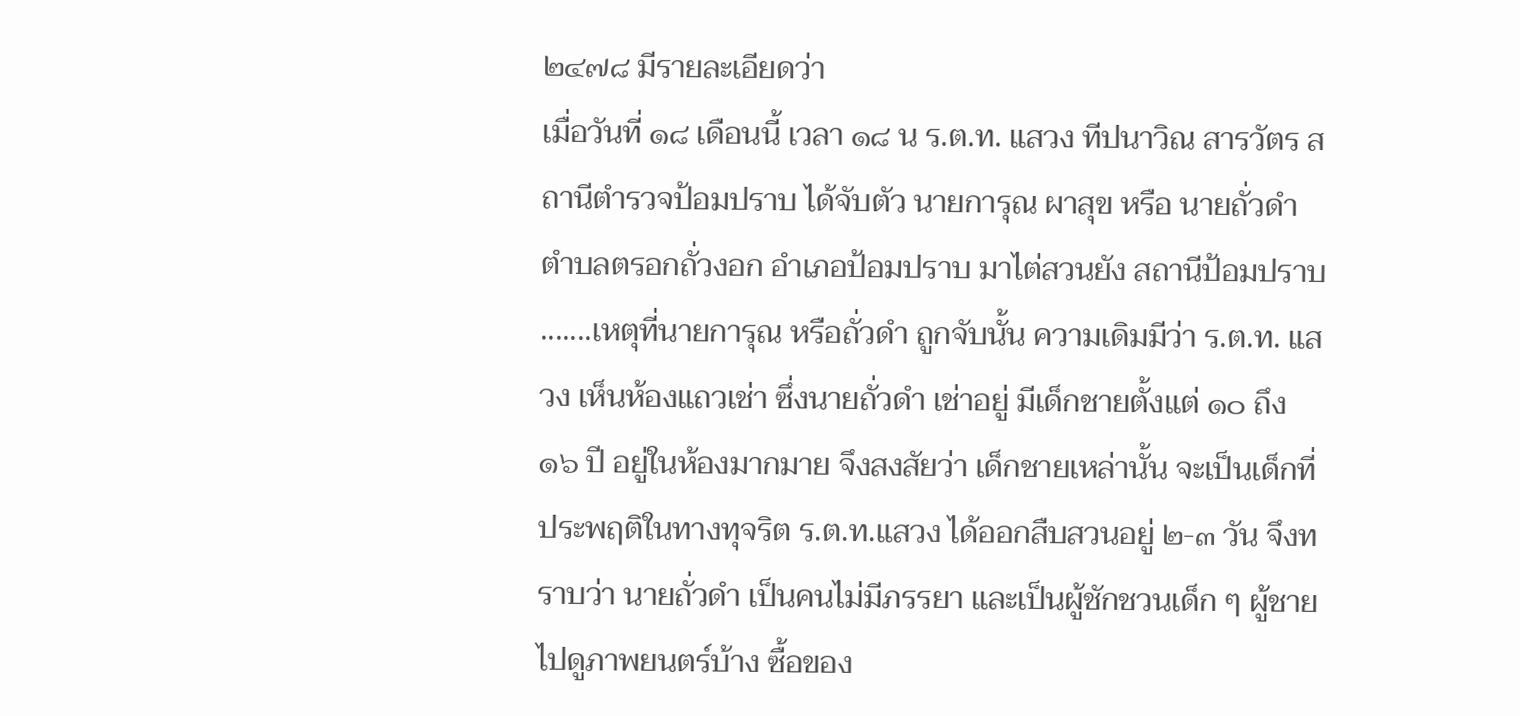๒๔๗๘ มีรายละเอียดว่า
เมื่อวันที่ ๑๘ เดือนนี้ เวลา ๑๘ น ร.ต.ท. แสวง ทีปนาวิณ สารวัตร สถานีตำรวจป้อมปราบ ได้จับตัว นายการุณ ผาสุข หรือ นายถั่วดำ ตำบลตรอกถั่วงอก อำเภอป้อมปราบ มาไต่สวนยัง สถานีป้อมปราบ .......เหตุที่นายการุณ หรือถั่วดำ ถูกจับนั้น ความเดิมมีว่า ร.ต.ท. แสวง เห็นห้องแถวเช่า ซึ่งนายถั่วดำ เช่าอยู่ มีเด็กชายตั้งแต่ ๑๐ ถึง ๑๖ ปี อยู่ในห้องมากมาย จึงสงสัยว่า เด็กชายเหล่านั้น จะเป็นเด็กที่ ประพฤติในทางทุจริต ร.ต.ท.แสวง ได้ออกสืบสวนอยู่ ๒-๓ วัน จึงทราบว่า นายถั่วดำ เป็นคนไม่มีภรรยา และเป็นผู้ชักชวนเด็ก ๆ ผู้ชาย ไปดูภาพยนตร์บ้าง ซื้อของ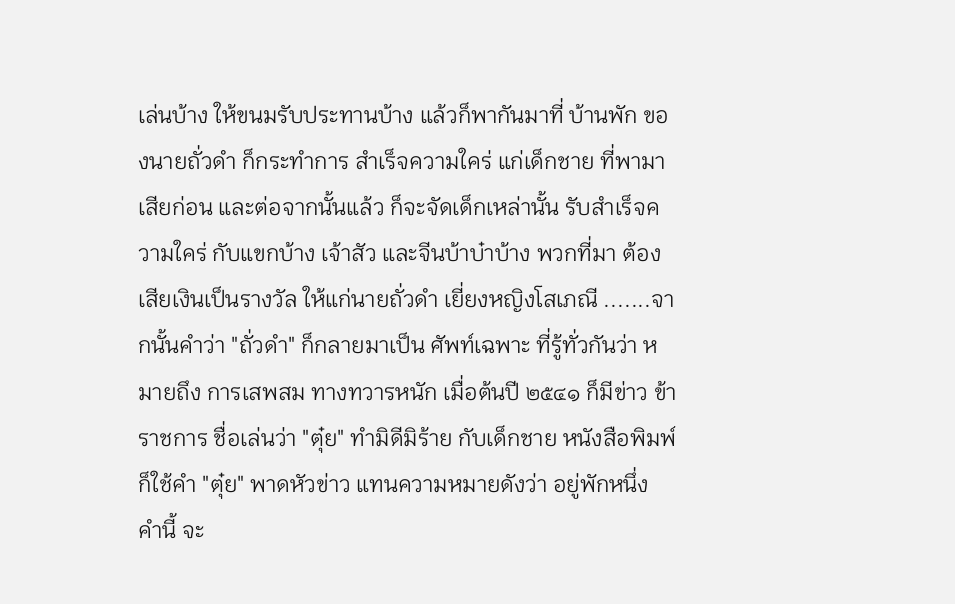เล่นบ้าง ให้ขนมรับประทานบ้าง แล้วก็พากันมาที่ บ้านพัก ของนายถั่วดำ ก็กระทำการ สำเร็จความใคร่ แก่เด็กชาย ที่พามาเสียก่อน และต่อจากนั้นแล้ว ก็จะจัดเด็กเหล่านั้น รับสำเร็จความใคร่ กับแขกบ้าง เจ้าสัว และจีนบ้าบ๋าบ้าง พวกที่มา ต้องเสียเงินเป็นรางวัล ให้แก่นายถั่วดำ เยี่ยงหญิงโสเภณี .......จากนั้นคำว่า "ถั่วดำ" ก็กลายมาเป็น ศัพท์เฉพาะ ที่รู้ทั่วกันว่า หมายถึง การเสพสม ทางทวารหนัก เมื่อต้นปี ๒๕๔๑ ก็มีข่าว ข้าราชการ ชื่อเล่นว่า "ตุ๋ย" ทำมิดีมิร้าย กับเด็กชาย หนังสือพิมพ์ก็ใช้คำ "ตุ๋ย" พาดหัวข่าว แทนความหมายดังว่า อยู่พักหนึ่ง คำนี้ จะ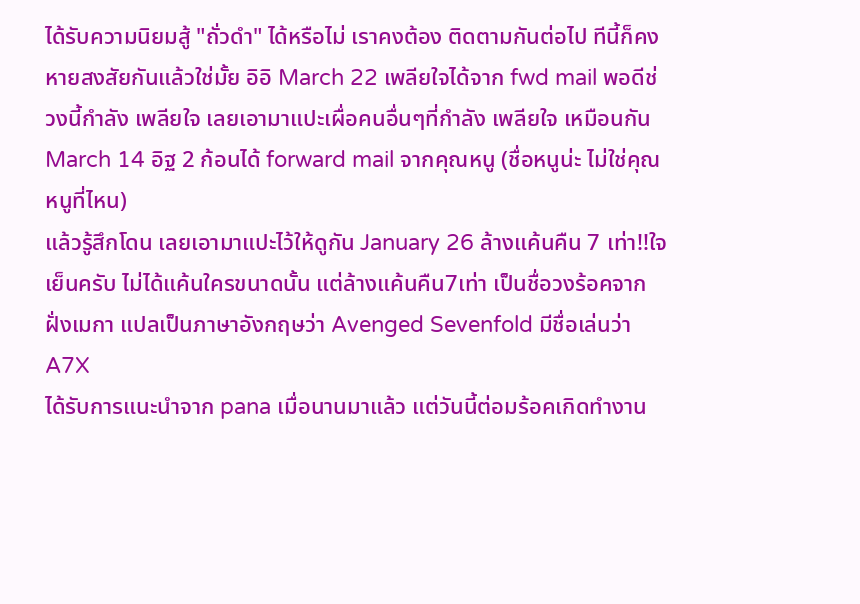ได้รับความนิยมสู้ "ถั่วดำ" ได้หรือไม่ เราคงต้อง ติดตามกันต่อไป ทีนี้ก็คงหายสงสัยกันแล้วใช่มั้ย อิอิ March 22 เพลียใจได้จาก fwd mail พอดีช่วงนี้กำลัง เพลียใจ เลยเอามาแปะเผื่อคนอื่นๆที่กำลัง เพลียใจ เหมือนกัน
March 14 อิฐ 2 ก้อนได้ forward mail จากคุณหนู (ชื่อหนูน่ะ ไม่ใช่คุณหนูที่ไหน)
แล้วรู้สึกโดน เลยเอามาแปะไว้ให้ดูกัน January 26 ล้างแค้นคืน 7 เท่า!!ใจเย็นครับ ไม่ได้แค้นใครขนาดนั้น แต่ล้างแค้นคืน7เท่า เป็นชื่อวงร้อคจากฝั่งเมกา แปลเป็นภาษาอังกฤษว่า Avenged Sevenfold มีชื่อเล่นว่า A7X
ได้รับการแนะนำจาก pana เมื่อนานมาแล้ว แต่วันนี้ต่อมร้อคเกิดทำงาน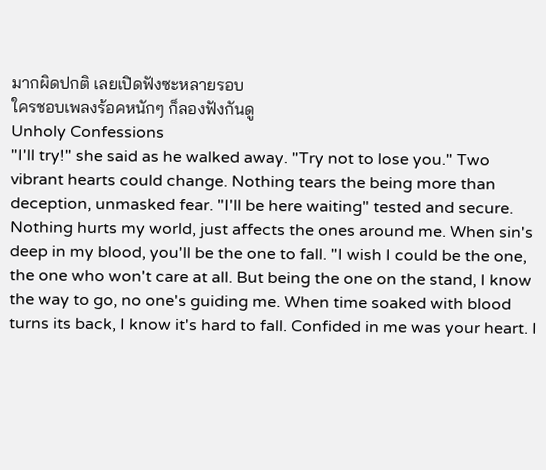มากผิดปกติ เลยเปิดฟังซะหลายรอบ
ใครชอบเพลงร้อคหนักๆ ก็ลองฟังกันดู
Unholy Confessions
"I'll try!" she said as he walked away. "Try not to lose you." Two vibrant hearts could change. Nothing tears the being more than deception, unmasked fear. "I'll be here waiting" tested and secure. Nothing hurts my world, just affects the ones around me. When sin's deep in my blood, you'll be the one to fall. "I wish I could be the one, the one who won't care at all. But being the one on the stand, I know the way to go, no one's guiding me. When time soaked with blood turns its back, I know it's hard to fall. Confided in me was your heart. I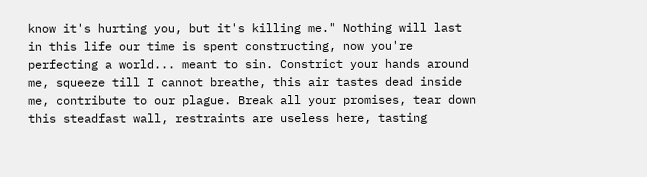know it's hurting you, but it's killing me." Nothing will last in this life our time is spent constructing, now you're perfecting a world... meant to sin. Constrict your hands around me, squeeze till I cannot breathe, this air tastes dead inside me, contribute to our plague. Break all your promises, tear down this steadfast wall, restraints are useless here, tasting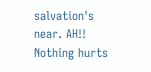salvation's near. AH!! Nothing hurts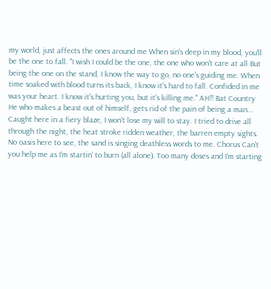my world, just affects the ones around me When sin's deep in my blood, you'll be the one to fall. "I wish I could be the one, the one who won't care at all But being the one on the stand, I know the way to go, no one's guiding me. When time soaked with blood turns its back, I know it's hard to fall. Confided in me was your heart. I know it's hurting you, but it's killing me." AH!! Bat Country He who makes a beast out of himself, gets rid of the pain of being a man... Caught here in a fiery blaze, I won't lose my will to stay. I tried to drive all through the night, the heat stroke ridden weather, the barren empty sights. No oasis here to see, the sand is singing deathless words to me. Chorus Can't you help me as I'm startin' to burn (all alone). Too many doses and I'm starting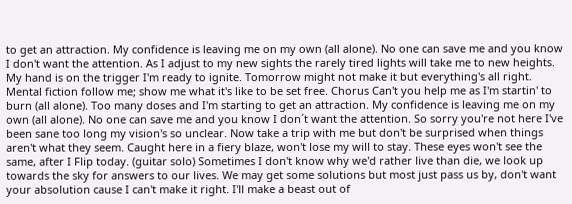to get an attraction. My confidence is leaving me on my own (all alone). No one can save me and you know I don't want the attention. As I adjust to my new sights the rarely tired lights will take me to new heights. My hand is on the trigger I'm ready to ignite. Tomorrow might not make it but everything's all right. Mental fiction follow me; show me what it's like to be set free. Chorus Can't you help me as I'm startin' to burn (all alone). Too many doses and I'm starting to get an attraction. My confidence is leaving me on my own (all alone). No one can save me and you know I don´t want the attention. So sorry you're not here I've been sane too long my vision's so unclear. Now take a trip with me but don't be surprised when things aren't what they seem. Caught here in a fiery blaze, won't lose my will to stay. These eyes won't see the same, after I Flip today. (guitar solo) Sometimes I don't know why we'd rather live than die, we look up towards the sky for answers to our lives. We may get some solutions but most just pass us by, don't want your absolution cause I can't make it right. I'll make a beast out of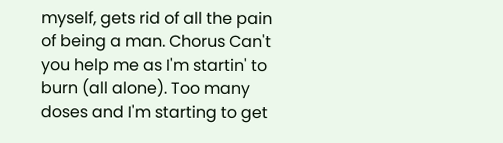myself, gets rid of all the pain of being a man. Chorus Can't you help me as I'm startin' to burn (all alone). Too many doses and I'm starting to get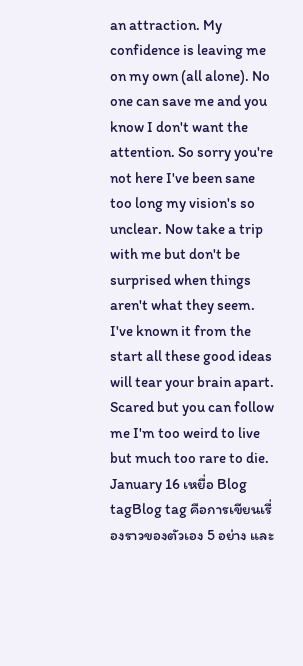an attraction. My confidence is leaving me on my own (all alone). No one can save me and you know I don't want the attention. So sorry you're not here I've been sane too long my vision's so unclear. Now take a trip with me but don't be surprised when things aren't what they seem. I've known it from the start all these good ideas will tear your brain apart. Scared but you can follow me I'm too weird to live but much too rare to die. January 16 เหยื่อ Blog tagBlog tag คือการเขียนเรื่องราวของตัวเอง 5 อย่าง และ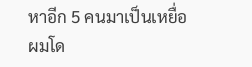หาอีก 5 คนมาเป็นเหยื่อ
ผมโด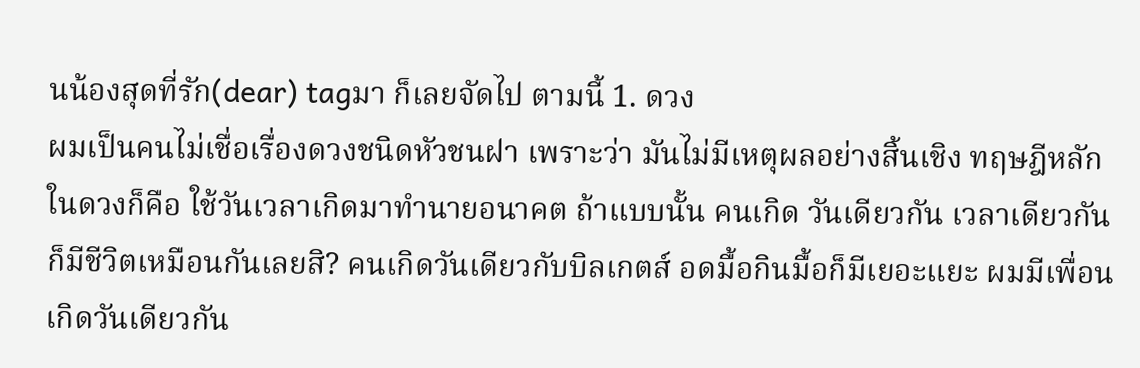นน้องสุดที่รัก(dear) tagมา ก็เลยจัดไป ตามนี้ 1. ดวง
ผมเป็นคนไม่เชื่อเรื่องดวงชนิดหัวชนฝา เพราะว่า มันไม่มีเหตุผลอย่างสิ้นเชิง ทฤษฎีหลักในดวงก็คือ ใช้วันเวลาเกิดมาทำนายอนาคต ถ้าแบบนั้น คนเกิด วันเดียวกัน เวลาเดียวกัน ก็มีชีวิตเหมือนกันเลยสิ? คนเกิดวันเดียวกับบิลเกตส์ อดมื้อกินมื้อก็มีเยอะแยะ ผมมีเพื่อนเกิดวันเดียวกัน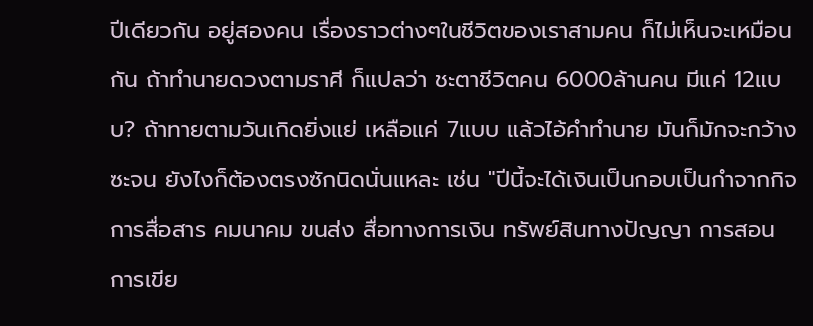ปีเดียวกัน อยู่สองคน เรื่องราวต่างๆในชีวิตของเราสามคน ก็ไม่เห็นจะเหมือนกัน ถ้าทำนายดวงตามราศี ก็แปลว่า ชะตาชีวิตคน 6000ล้านคน มีแค่ 12แบบ? ถ้าทายตามวันเกิดยิ่งแย่ เหลือแค่ 7แบบ แล้วไอ้คำทำนาย มันก็มักจะกว้างซะจน ยังไงก็ต้องตรงซักนิดนั่นแหละ เช่น "ปีนี้จะได้เงินเป็นกอบเป็นกำจากกิจการสื่อสาร คมนาคม ขนส่ง สื่อทางการเงิน ทรัพย์สินทางปัญญา การสอน การเขีย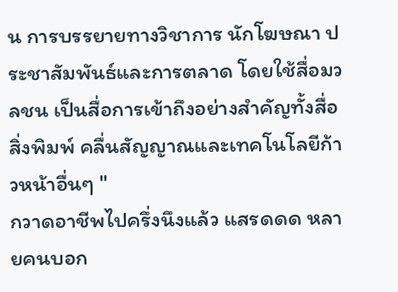น การบรรยายทางวิชาการ นักโฆษณา ประชาสัมพันธ์และการตลาด โดยใช้สื่อมวลชน เป็นสื่อการเข้าถึงอย่างสำคัญทั้งสื่อสิ่งพิมพ์ คลื่นสัญญาณและเทคโนโลยีก้าวหน้าอื่นๆ "
กวาดอาชีพไปครึ่งนึงแล้ว แสรดดด หลายคนบอก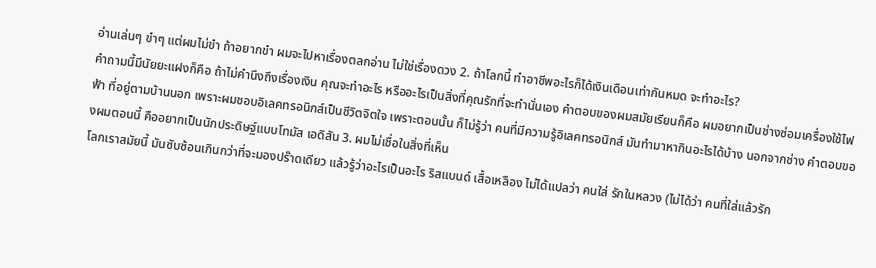อ่านเล่นๆ ขำๆ แต่ผมไม่ขำ ถ้าอยากขำ ผมจะไปหาเรื่องตลกอ่าน ไม่ใช่เรื่องดวง 2. ถ้าโลกนี้ ทำอาชีพอะไรก็ได้เงินเดือนเท่ากันหมด จะทำอะไร?
คำถามนี้มีนัยยะแฝงก็คือ ถ้าไม่คำนึงถึงเรื่องเงิน คุณจะทำอะไร หรืออะไรเป็นสิ่งที่คุณรักที่จะทำนั่นเอง คำตอบของผมสมัยเรียนก็คือ ผมอยากเป็นช่างซ่อมเครื่องใช้ไฟฟ้า ที่อยู่ตามบ้านนอก เพราะผมชอบอิเลคทรอนิกส์เป็นชีวิตจิตใจ เพราะตอนนั้น ก็ไม่รู้ว่า คนที่มีความรู้อิเลคทรอนิกส์ มันทำมาหากินอะไรได้บ้าง นอกจากช่าง คำตอบของผมตอนนี้ คืออยากเป็นนักประดิษฐ์แบบโทมัส เอดิสัน 3. ผมไม่เชื่อในสิ่งที่เห็น
โลกเราสมัยนี้ มันซับซ้อนเกินกว่าที่จะมองปร๊าดเดียว แล้วรู้ว่าอะไรเป็นอะไร ริสแบนด์ เสื้อเหลือง ไม่ได้แปลว่า คนใส่ รักในหลวง (ไม่ได้ว่า คนที่ใส่แล้วรัก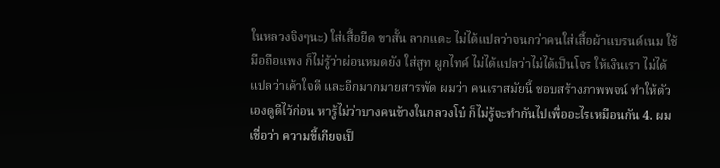ในหลวงจิงๆนะ) ใส่เสื้อยืด ขาสั้น ลากแตะ ไม่ได้แปลว่าจนกว่าคนใส่เสื้อผ้าแบรนด์เนม ใช้มือถือแพง ก็ไม่รู้ว่าผ่อนหมดยัง ใส่สูท ผูกไทค์ ไม่ได้แปลว่าไม่ได้เป็นโจร ให้เงินเรา ไม่ได้แปลว่าเค้าใจดี และอีกมากมายสารพัด ผมว่า คนเราสมัยนี้ ชอบสร้างภาพพจน์ ทำให้ตัวเองดูดีไว้ก่อน หารู้ไม่ว่าบางคนข้างในกลวงโบ๋ ก็ไม่รู้จะทำกันไปเพื่ออะไรเหมือนกัน 4. ผมเชื่อว่า ความขี้เกียจเป็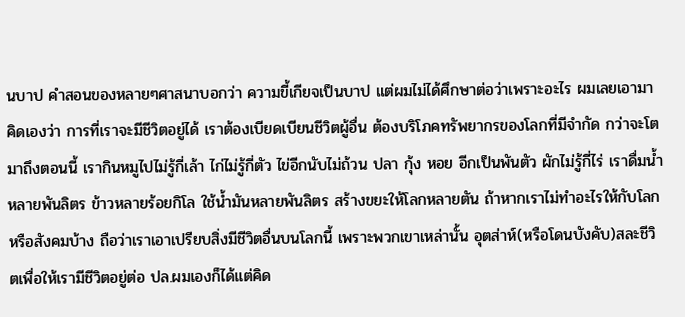นบาป คำสอนของหลายๆศาสนาบอกว่า ความขี้เกียจเป็นบาป แต่ผมไม่ได้ศึกษาต่อว่าเพราะอะไร ผมเลยเอามาคิดเองว่า การที่เราจะมีชีวิตอยู่ได้ เราต้องเบียดเบียนชีวิตผู้อื่น ต้องบริโภคทรัพยากรของโลกที่มีจำกัด กว่าจะโตมาถึงตอนนี้ เรากินหมูไปไม่รู้กี่เล้า ไก่ไม่รู้กี่ตัว ไข่อีกนับไม่ถ้วน ปลา กุ้ง หอย อีกเป็นพันตัว ผักไม่รู้กี่ไร่ เราดื่มน้ำหลายพันลิตร ข้าวหลายร้อยกิโล ใช้น้ำมันหลายพันลิตร สร้างขยะให้โลกหลายตัน ถ้าหากเราไม่ทำอะไรให้กับโลกหรือสังคมบ้าง ถือว่าเราเอาเปรียบสิ่งมีชีวิตอื่นบนโลกนี้ เพราะพวกเขาเหล่านั้น อุตส่าห์(หรือโดนบังคับ)สละชีวิตเพื่อให้เรามีชีวิตอยู่ต่อ ปล.ผมเองก็ได้แต่คิด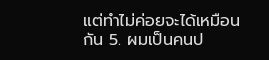แต่ทำไม่ค่อยจะได้เหมือนกัน 5. ผมเป็นคนป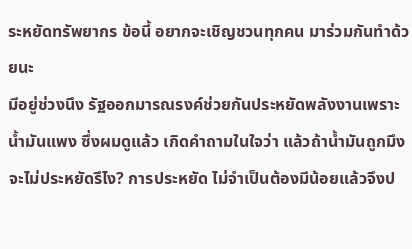ระหยัดทรัพยากร ข้อนี้ อยากจะเชิญชวนทุกคน มาร่วมกันทำด้วยนะ
มีอยู่ช่วงนึง รัฐออกมารณรงค์ช่วยกันประหยัดพลังงานเพราะน้ำมันแพง ซึ่งผมดูแล้ว เกิดคำถามในใจว่า แล้วถ้าน้ำมันถูกมึงจะไม่ประหยัดรึไง? การประหยัด ไม่จำเป็นต้องมีน้อยแล้วจึงป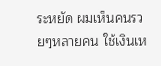ระหยัด ผมเห็นคนรวยๆหลายคน ใช้เงินเห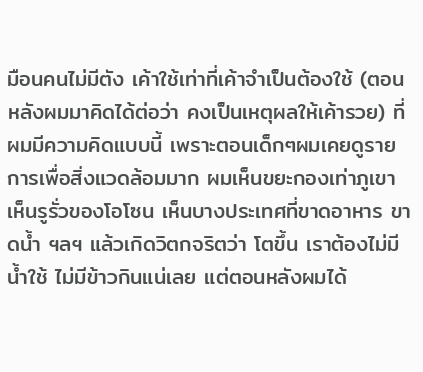มือนคนไม่มีตัง เค้าใช้เท่าที่เค้าจำเป็นต้องใช้ (ตอนหลังผมมาคิดได้ต่อว่า คงเป็นเหตุผลให้เค้ารวย) ที่ผมมีความคิดแบบนี้ เพราะตอนเด็กๆผมเคยดูรายการเพื่อสิ่งแวดล้อมมาก ผมเห็นขยะกองเท่าภูเขา เห็นรูรั่วของโอโซน เห็นบางประเทศที่ขาดอาหาร ขาดน้ำ ฯลฯ แล้วเกิดวิตกจริตว่า โตขึ้น เราต้องไม่มีน้ำใช้ ไม่มีข้าวกินแน่เลย แต่ตอนหลังผมได้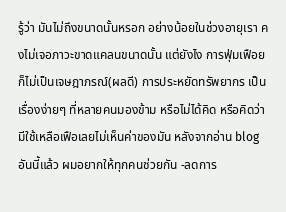รู้ว่า มันไม่ถึงขนาดนั้นหรอก อย่างน้อยในช่วงอายุเรา คงไม่เจอภาวะขาดแคลนขนาดนั้น แต่ยังไง การฟุ่มเฟือย ก็ไม่เป็นเจษฎาภรณ์(ผลดี) การประหยัดทรัพยากร เป็นเรื่องง่ายๆ ที่หลายคนมองข้าม หรือไม่ได้คิด หรือคิดว่า มีใช้เหลือเฟือเลยไม่เห็นค่าของมัน หลังจากอ่าน blog อันนี้แล้ว ผมอยากให้ทุกคนช่วยกัน -ลดการ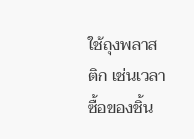ใช้ถุงพลาสติก เช่นเวลาซื้อของชิ้น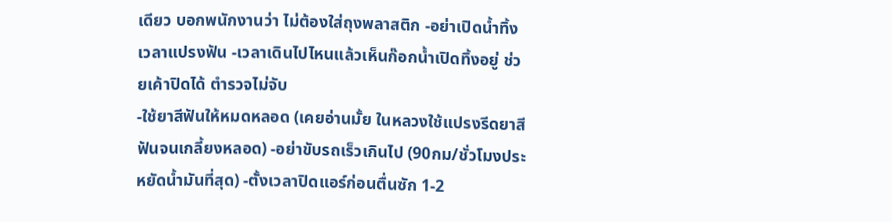เดียว บอกพนักงานว่า ไม่ต้องใส่ถุงพลาสติก -อย่าเปิดน้ำทิ้งเวลาแปรงฟัน -เวลาเดินไปไหนแล้วเห็นก๊อกน้ำเปิดทิ้งอยู่ ช่วยเค้าปิดได้ ตำรวจไม่จับ
-ใช้ยาสีฟันให้หมดหลอด (เคยอ่านมั้ย ในหลวงใช้แปรงรีดยาสีฟันจนเกลี้ยงหลอด) -อย่าขับรถเร็วเกินไป (90กม/ชั่วโมงประหยัดน้ำมันที่สุด) -ตั้งเวลาปิดแอร์ก่อนตื่นซัก 1-2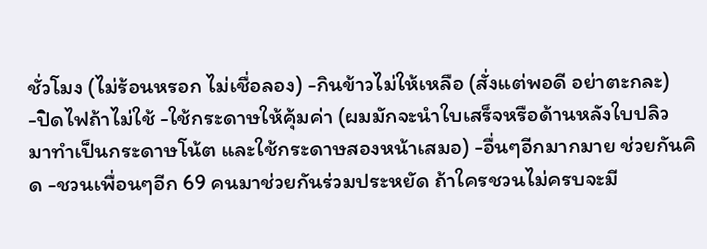ชั่วโมง (ไม่ร้อนหรอก ไม่เชื่อลอง) -กินข้าวไม่ให้เหลือ (สั่งแต่พอดี อย่าตะกละ) -ปิดไฟถ้าไม่ใช้ -ใช้กระดาษให้คุ้มค่า (ผมมักจะนำใบเสร็จหรือด้านหลังใบปลิว มาทำเป็นกระดาษโน้ต และใช้กระดาษสองหน้าเสมอ) -อื่นๆอีกมากมาย ช่วยกันคิด -ชวนเพื่อนๆอีก 69 คนมาช่วยกันร่วมประหยัด ถ้าใครชวนไม่ครบจะมี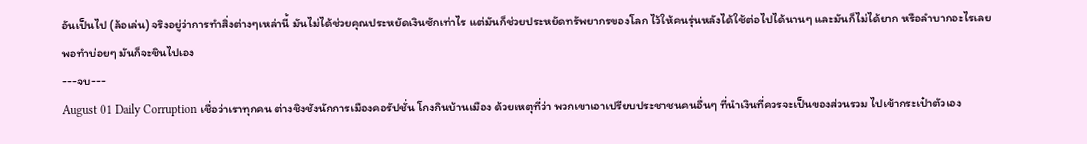อันเป็นไป (ล้อเล่น) จริงอยู่ว่าการทำสิ่งต่างๆเหล่านี้ มันไม่ได้ช่วยคุณประหยัดเงินซักเท่าไร แต่มันก็ช่วยประหยัดทรัพยากรของโลก ไว้ให้คนรุ่นหลังได้ใช้ต่อไปได้นานๆ และมันก็ไม่ได้ยาก หรือลำบากอะไรเลย พอทำบ่อยๆ มันก็จะชินไปเอง
---จบ---
August 01 Daily Corruption เชื่อว่าเราทุกคน ต่างชิงชังนักการเมืองคอรัปชั่น โกงกินบ้านเมือง ด้วยเหตุที่ว่า พวกเขาเอาเปรียบประชาชนคนอื่นๆ ที่นำเงินที่ควรจะเป็นของส่วนรวม ไปเข้ากระเป๋าตัวเอง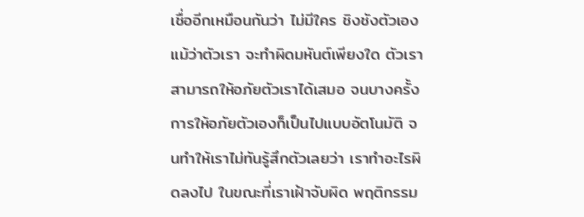เชื่ออีกเหมือนกันว่า ไม่มีใคร ชิงชังตัวเอง แม้ว่าตัวเรา จะทำผิดมหันต์เพียงใด ตัวเรา สามารถให้อภัยตัวเราได้เสมอ จนบางครั้ง การให้อภัยตัวเองก็เป็นไปแบบอัตโนมัติ จนทำให้เราไม่ทันรู้สึกตัวเลยว่า เราทำอะไรผิดลงไป ในขณะที่เราเฝ้าจับผิด พฤติกรรม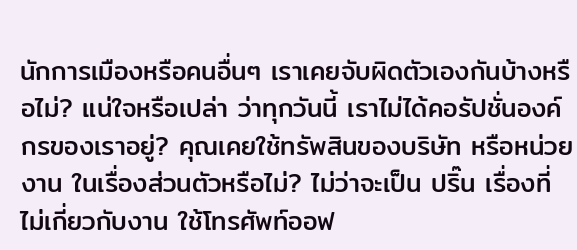นักการเมืองหรือคนอื่นๆ เราเคยจับผิดตัวเองกันบ้างหรือไม่? แน่ใจหรือเปล่า ว่าทุกวันนี้ เราไม่ได้คอรัปชั่นองค์กรของเราอยู่? คุณเคยใช้ทรัพสินของบริษัท หรือหน่วยงาน ในเรื่องส่วนตัวหรือไม่? ไม่ว่าจะเป็น ปริ๊น เรื่องที่ไม่เกี่ยวกับงาน ใช้โทรศัพท์ออฟ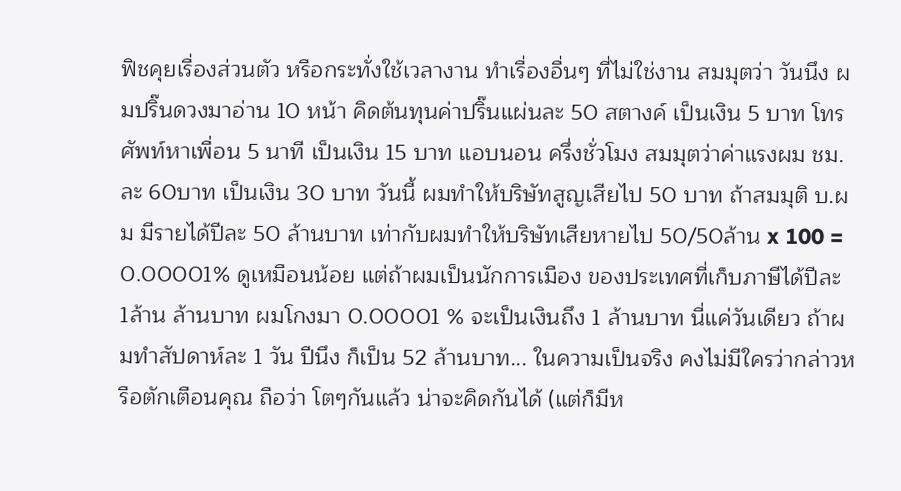ฟิชคุยเรื่องส่วนตัว หรือกระทั่งใช้เวลางาน ทำเรื่องอื่นๆ ที่ไม่ใช่งาน สมมุตว่า วันนึง ผมปริ๊นดวงมาอ่าน 10 หน้า คิดต้นทุนค่าปริ๊นแผ่นละ 50 สตางค์ เป็นเงิน 5 บาท โทรศัพท์หาเพื่อน 5 นาที เป็นเงิน 15 บาท แอบนอน ครึ่งชั่วโมง สมมุตว่าค่าแรงผม ชม.ละ 60บาท เป็นเงิน 30 บาท วันนี้ ผมทำให้บริษัทสูญเสียไป 50 บาท ถ้าสมมุติ บ.ผม มีรายได้ปีละ 50 ล้านบาท เท่ากับผมทำให้บริษัทเสียหายไป 50/50ล้าน x 100 = 0.00001% ดูเหมือนน้อย แต่ถ้าผมเป็นนักการเมือง ของประเทศที่เก็บภาษีได้ปีละ 1ล้าน ล้านบาท ผมโกงมา 0.00001 % จะเป็นเงินถึง 1 ล้านบาท นี่แค่วันเดียว ถ้าผมทำสัปดาห์ละ 1 วัน ปีนึง ก็เป็น 52 ล้านบาท... ในความเป็นจริง คงไม่มีใครว่ากล่าวหรือตักเตือนคุณ ถือว่า โตๆกันแล้ว น่าจะคิดกันได้ (แต่ก็มีห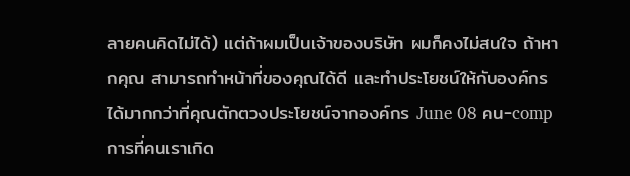ลายคนคิดไม่ได้) แต่ถ้าผมเป็นเจ้าของบริษัท ผมก็คงไม่สนใจ ถ้าหากคุณ สามารถทำหน้าที่ของคุณได้ดี และทำประโยชน์ให้กับองค์กร ได้มากกว่าที่คุณตักตวงประโยชน์จากองค์กร June 08 คน-comp การที่คนเราเกิด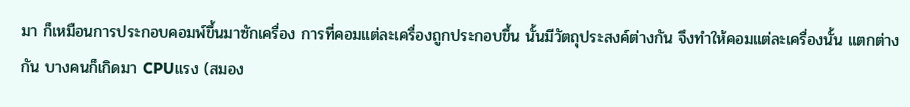มา ก็เหมือนการประกอบคอมพ์ขึ้นมาซักเครื่อง การที่คอมแต่ละเครื่องถูกประกอบขึ้น นั้นมีวัตถุประสงค์ต่างกัน จึงทำให้คอมแต่ละเครื่องนั้น แตกต่างกัน บางคนก็เกิดมา CPUแรง (สมอง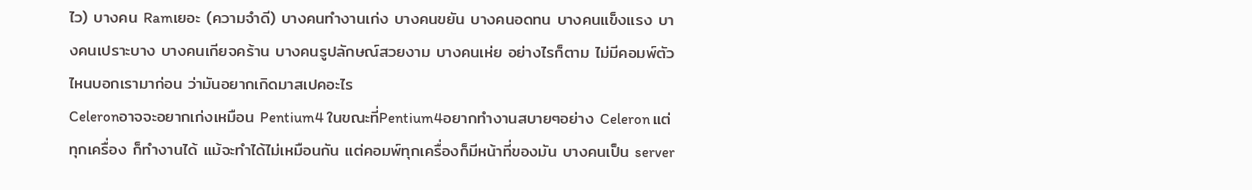ไว) บางคน Ramเยอะ (ความจำดี) บางคนทำงานเก่ง บางคนขยัน บางคนอดทน บางคนแข็งแรง บางคนเปราะบาง บางคนเกียจคร้าน บางคนรูปลักษณ์สวยงาม บางคนเห่ย อย่างไรก็ตาม ไม่มีคอมพ์ตัวไหนบอกเรามาก่อน ว่ามันอยากเกิดมาสเปคอะไร
Celeronอาจจะอยากเก่งเหมือน Pentium4 ในขณะที่Pentium4อยากทำงานสบายๆอย่าง Celeron แต่ทุกเครื่อง ก็ทำงานได้ แม้จะทำได้ไม่เหมือนกัน แต่คอมพ์ทุกเครื่องก็มีหน้าที่ของมัน บางคนเป็น server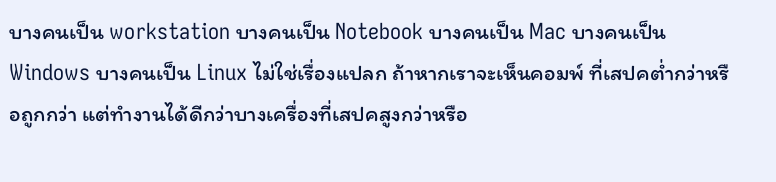บางคนเป็น workstation บางคนเป็น Notebook บางคนเป็น Mac บางคนเป็น Windows บางคนเป็น Linux ไม่ใช่เรื่องแปลก ถ้าหากเราจะเห็นคอมพ์ ที่เสปคต่ำกว่าหรือถูกกว่า แต่ทำงานได้ดีกว่าบางเครื่องที่เสปคสูงกว่าหรือ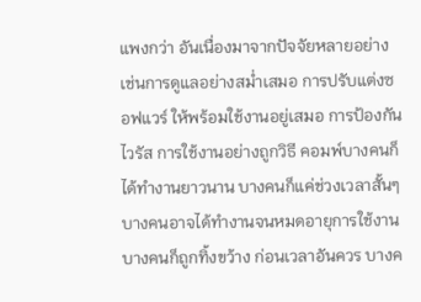แพงกว่า อันเนื่องมาจากปัจจัยหลายอย่าง เช่นการดูแลอย่างสม่ำเสมอ การปรับแต่งซอฟแวร์ ให้พร้อมใช้งานอยู่เสมอ การป้องกันไวรัส การใช้งานอย่างถูกวิธี คอมพ์บางคนก็ได้ทำงานยาวนาน บางคนก็แค่ช่วงเวลาสั้นๆ บางคนอาจได้ทำงานจนหมดอายุการใช้งาน บางคนก็ถูกทิ้งขว้าง ก่อนเวลาอันควร บางค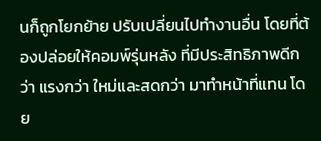นก็ถูกโยกย้าย ปรับเปลี่ยนไปทำงานอื่น โดยที่ต้องปล่อยให้คอมพ์รุ่นหลัง ที่มีประสิทธิภาพดีกว่า แรงกว่า ใหม่และสดกว่า มาทำหน้าที่แทน โดย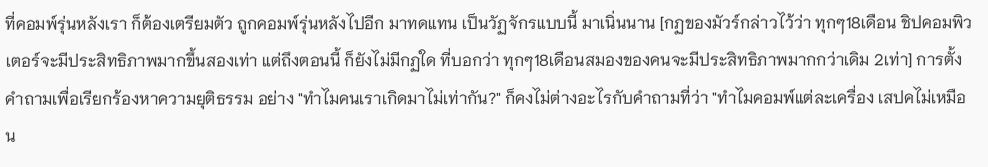ที่คอมพ์รุ่นหลังเรา ก็ต้องเตรียมตัว ถูกคอมพ์รุ่นหลังไปอีก มาทดแทน เป็นวัฏจักรแบบนี้ มาเนิ่นนาน [กฏของมัวร์กล่าวไว้ว่า ทุกๆ18เดือน ชิปคอมพิวเตอร์จะมีประสิทธิภาพมากขึ้นสองเท่า แต่ถึงตอนนี้ ก็ยังไม่มีกฏใด ที่บอกว่า ทุกๆ18เดือนสมองของคนจะมีประสิทธิภาพมากกว่าเดิม 2เท่า] การตั้งคำถามเพื่อเรียกร้องหาความยุติธรรม อย่าง "ทำไมคนเราเกิดมาไม่เท่ากัน?" ก็คงไม่ต่างอะไรกับคำถามที่ว่า "ทำไมคอมพ์แต่ละเครื่อง เสปคไม่เหมือน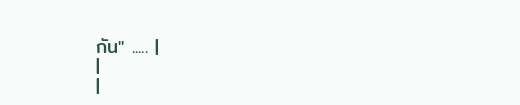กัน" ..... |
|
|